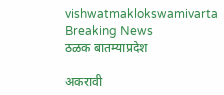vishwatmaklokswamivarta
Breaking News
ठळक बातम्याप्रदेश

अकरावी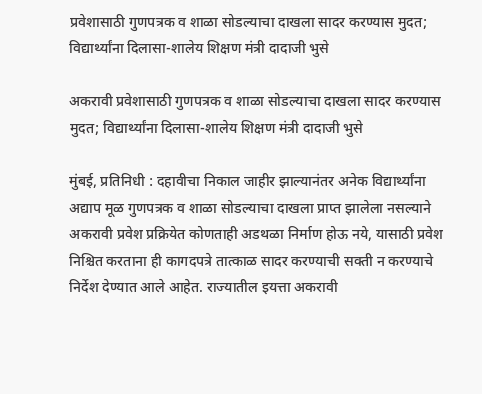प्रवेशासाठी गुणपत्रक व शाळा सोडल्याचा दाखला सादर करण्यास मुदत; विद्यार्थ्यांना दिलासा-शालेय शिक्षण मंत्री दादाजी भुसे

अकरावी प्रवेशासाठी गुणपत्रक व शाळा सोडल्याचा दाखला सादर करण्यास मुदत; विद्यार्थ्यांना दिलासा-शालेय शिक्षण मंत्री दादाजी भुसे

मुंबई, प्रतिनिधी : दहावीचा निकाल जाहीर झाल्यानंतर अनेक विद्यार्थ्यांना अद्याप मूळ गुणपत्रक व शाळा सोडल्याचा दाखला प्राप्त झालेला नसल्याने अकरावी प्रवेश प्रक्रियेत कोणताही अडथळा निर्माण होऊ नये, यासाठी प्रवेश निश्चित करताना ही कागदपत्रे तात्काळ सादर करण्याची सक्ती न करण्याचे निर्देश देण्यात आले आहेत. राज्यातील इयत्ता अकरावी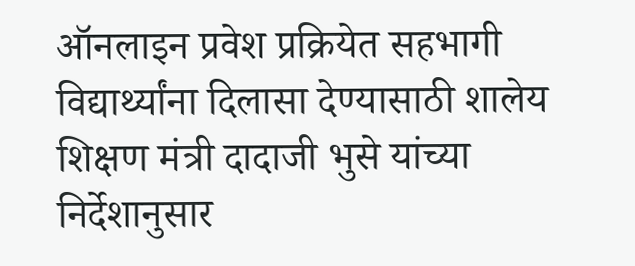ऑनलाइन प्रवेश प्रक्रियेत सहभागी विद्यार्थ्यांना दिलासा देण्यासाठी शालेय शिक्षण मंत्री दादाजी भुसे यांच्या निर्देशानुसार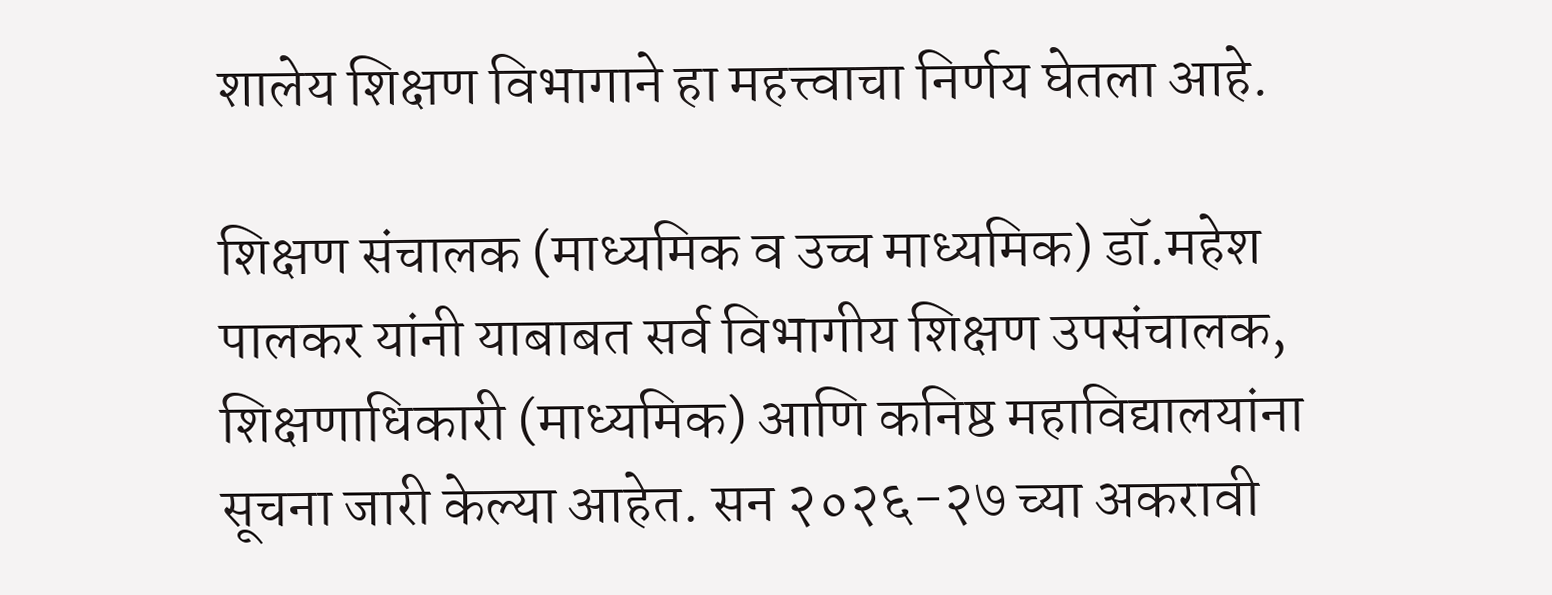शालेय शिक्षण विभागाने हा महत्त्वाचा निर्णय घेतला आहे.

शिक्षण संचालक (माध्यमिक व उच्च माध्यमिक) डॉ.महेश पालकर यांनी याबाबत सर्व विभागीय शिक्षण उपसंचालक, शिक्षणाधिकारी (माध्यमिक) आणि कनिष्ठ महाविद्यालयांना सूचना जारी केल्या आहेत. सन २०२६-२७ च्या अकरावी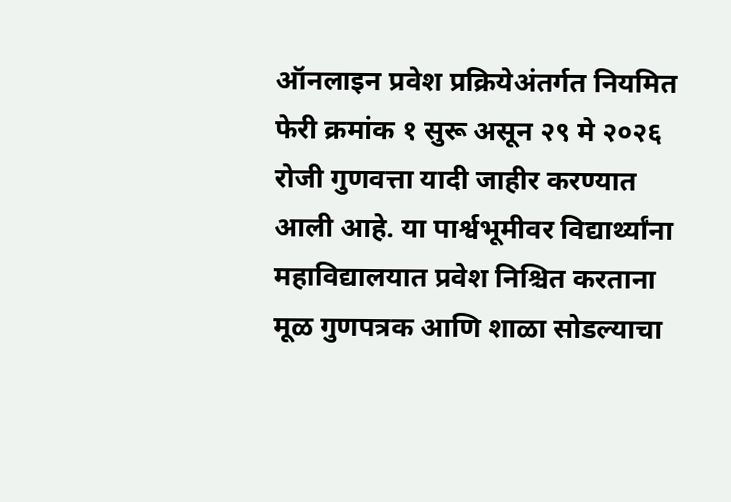ऑनलाइन प्रवेश प्रक्रियेअंतर्गत नियमित फेरी क्रमांक १ सुरू असून २९ मे २०२६ रोजी गुणवत्ता यादी जाहीर करण्यात आली आहे. या पार्श्वभूमीवर विद्यार्थ्यांना महाविद्यालयात प्रवेश निश्चित करताना मूळ गुणपत्रक आणि शाळा सोडल्याचा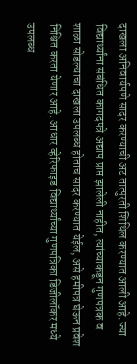दाखला अनिवार्यपणे सादर करण्याची अट तात्पुरती शिथिल करण्यात आली आहे. ज्या विद्यार्थ्यांना संबंधित कागदपत्रे अद्याप प्राप्त झालेली नाहीत, त्यांच्याकडून गुणपत्रक व शाळा सोडल्याचा दाखला उपलब्ध होताच सादर करण्यात येईल, असे हमीपत्र घेऊन प्रवेश निश्चित करता येणार आहे. आधार व्हेरिफाइड विद्यार्थ्यांच्या गुणपत्रिका डिजीलॉकर मध्ये उपलब्ध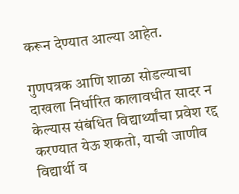करून देण्यात आल्या आहेत.

गुणपत्रक आणि शाळा सोडल्याचा दाखला निर्धारित कालावधीत सादर न केल्यास संबंधित विद्यार्थ्यांचा प्रवेश रद्द करण्यात येऊ शकतो, याची जाणीव विद्यार्थी व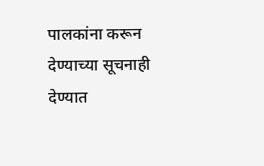पालकांना करून देण्याच्या सूचनाही देण्यात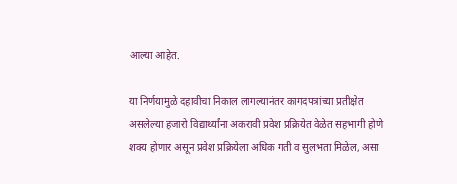आल्या आहेत.

या निर्णयामुळे दहावीचा निकाल लागल्यानंतर कागदपत्रांच्या प्रतीक्षेत असलेल्या हजारो विद्यार्थ्यांना अकरावी प्रवेश प्रक्रियेत वेळेत सहभागी होणे शक्य होणार असून प्रवेश प्रक्रियेला अधिक गती व सुलभता मिळेल, असा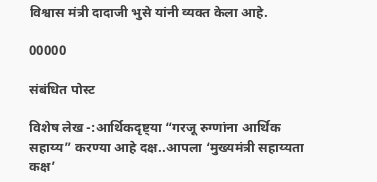विश्वास मंत्री दादाजी भुसे यांनी व्यक्त केला आहे.

00000

संबंधित पोस्ट

विशेष लेख -:आर्थिकदृष्ट्या “गरजू रुग्णांना आर्थिक सहाय्य” करण्या आहे दक्ष..आपला ‘मुख्यमंत्री सहाय्यता कक्ष’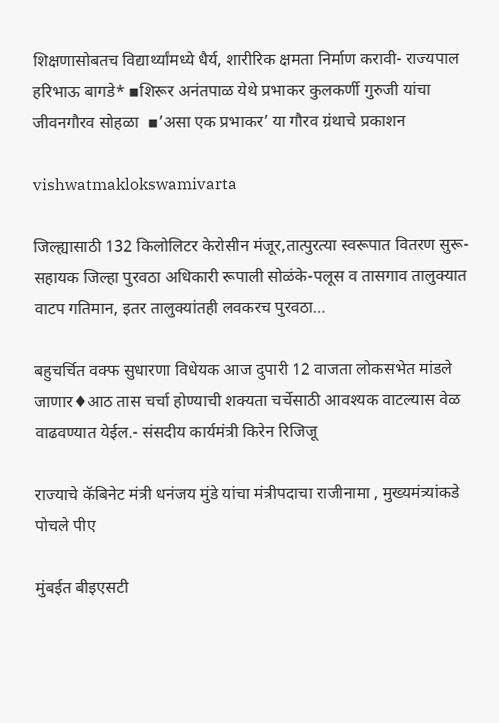शिक्षणासोबतच विद्यार्थ्यांमध्ये धैर्य, शारीरिक क्षमता निर्माण करावी- राज्यपाल हरिभाऊ बागडे* ▪शिरूर अनंतपाळ येथे प्रभाकर कुलकर्णी गुरुजी यांचा जीवनगौरव सोहळा  ▪’असा एक प्रभाकर’ या गौरव ग्रंथाचे प्रकाशन

vishwatmaklokswamivarta

जिल्ह्यासाठी 132 किलोलिटर केरोसीन मंजूर,तात्पुरत्या स्वरूपात वितरण सुरू- सहायक जिल्हा पुरवठा अधिकारी रूपाली सोळंके-पलूस व तासगाव तालुक्यात वाटप गतिमान, इतर तालुक्यांतही लवकरच पुरवठा…

बहुचर्चित वक्फ सुधारणा विधेयक आज दुपारी 12 वाजता लोकसभेत मांडले जाणार♦आठ तास चर्चा होण्याची शक्यता चर्चेसाठी आवश्यक वाटल्यास वेळ वाढवण्यात येईल.- संसदीय कार्यमंत्री किरेन रिजिजू

राज्याचे कॅबिनेट मंत्री धनंजय मुंडे यांचा मंत्रीपदाचा राजीनामा , मुख्यमंत्र्यांकडे पोचले पीए

मुंबईत बीइएसटी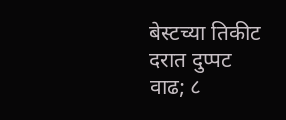बेस्टच्या तिकीट दरात दुप्पट वाढ; ८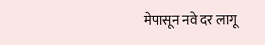मेपासून नवे दर लागू